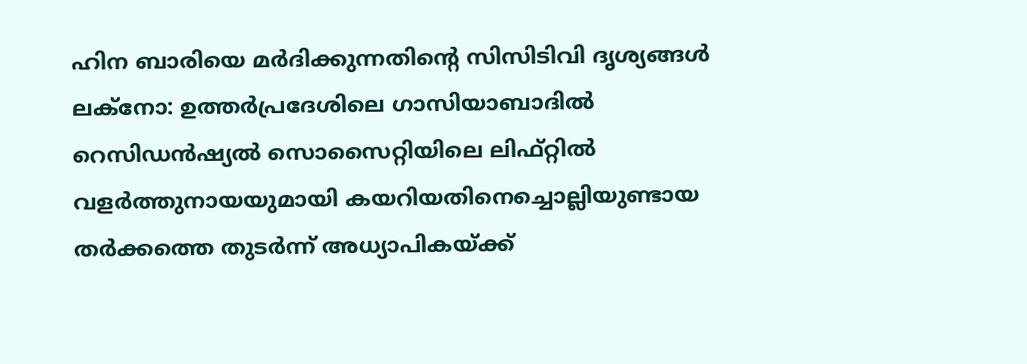ഹിന ബാരിയെ മർദിക്കുന്നതിന്റെ സിസിടിവി ദൃശ്യങ്ങൾ
ലക്നോ: ഉത്തർപ്രദേശിലെ ഗാസിയാബാദിൽ റെസിഡൻഷ്യൽ സൊസൈറ്റിയിലെ ലിഫ്റ്റിൽ വളർത്തുനായയുമായി കയറിയതിനെച്ചൊല്ലിയുണ്ടായ തർക്കത്തെ തുടർന്ന് അധ്യാപികയ്ക്ക്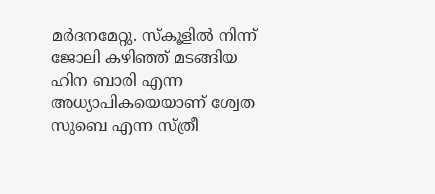മർദനമേറ്റു. സ്കൂളിൽ നിന്ന് ജോലി കഴിഞ്ഞ് മടങ്ങിയ ഹിന ബാരി എന്ന അധ്യാപികയെയാണ് ശ്വേത സുബെ എന്ന സ്ത്രീ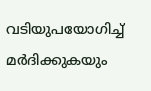വടിയുപയോഗിച്ച് മർദിക്കുകയും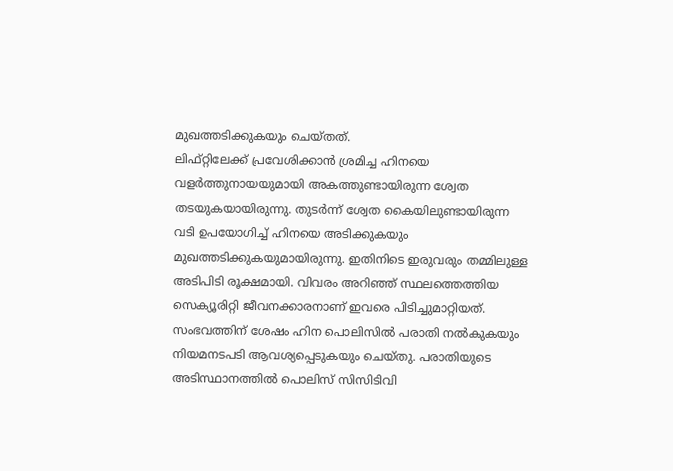മുഖത്തടിക്കുകയും ചെയ്തത്.
ലിഫ്റ്റിലേക്ക് പ്രവേശിക്കാൻ ശ്രമിച്ച ഹിനയെ വളർത്തുനായയുമായി അകത്തുണ്ടായിരുന്ന ശ്വേത തടയുകയായിരുന്നു. തുടർന്ന് ശ്വേത കൈയിലുണ്ടായിരുന്ന വടി ഉപയോഗിച്ച് ഹിനയെ അടിക്കുകയും മുഖത്തടിക്കുകയുമായിരുന്നു. ഇതിനിടെ ഇരുവരും തമ്മിലുള്ള അടിപിടി രൂക്ഷമായി. വിവരം അറിഞ്ഞ് സ്ഥലത്തെത്തിയ സെക്യൂരിറ്റി ജീവനക്കാരനാണ് ഇവരെ പിടിച്ചുമാറ്റിയത്. സംഭവത്തിന് ശേഷം ഹിന പൊലിസിൽ പരാതി നൽകുകയും നിയമനടപടി ആവശ്യപ്പെടുകയും ചെയ്തു. പരാതിയുടെ അടിസ്ഥാനത്തിൽ പൊലിസ് സിസിടിവി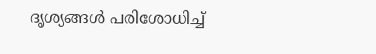ദൃശ്യങ്ങൾ പരിശോധിച്ച്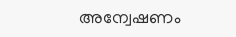അന്വേഷണം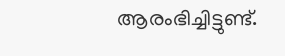ആരംഭിച്ചിട്ടുണ്ട്.